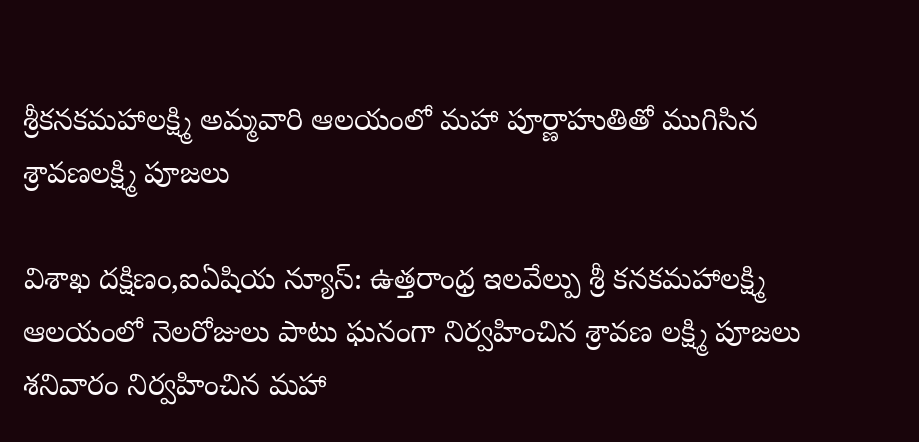శ్రీకనకమహాలక్ష్మి అమ్మవారి ఆలయంలో మహా పూర్ణాహుతితో ముగిసిన శ్రావణలక్ష్మి పూజలు

విశాఖ దక్షిణం,ఐఏషియ న్యూస్: ఉత్తరాంధ్ర ఇలవేల్పు శ్రీ కనకమహాలక్ష్మి ఆలయంలో నెలరోజులు పాటు ఘనంగా నిర్వహించిన శ్రావణ లక్ష్మి పూజలు శనివారం నిర్వహించిన మహా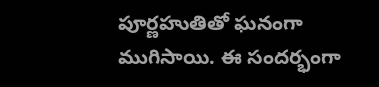పూర్ణహుతితో ఘనంగా ముగిసాయి. ఈ సందర్భంగా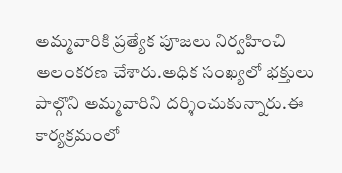అమ్మవారికి ప్రత్యేక పూజలు నిర్వహించి అలంకరణ చేశారు.అధిక సంఖ్యలో భక్తులు పాల్గొని అమ్మవారిని దర్శించుకున్నారు.ఈ కార్యక్రమంలో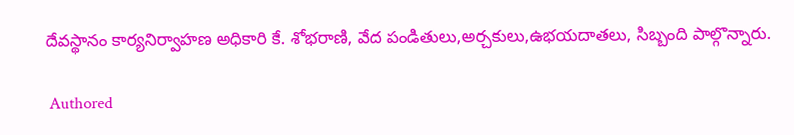దేవస్థానం కార్యనిర్వాహణ అధికారి కే. శోభరాణి, వేద పండితులు,అర్చకులు,ఉభయదాతలు, సిబ్బంది పాల్గొన్నారు.

 Authored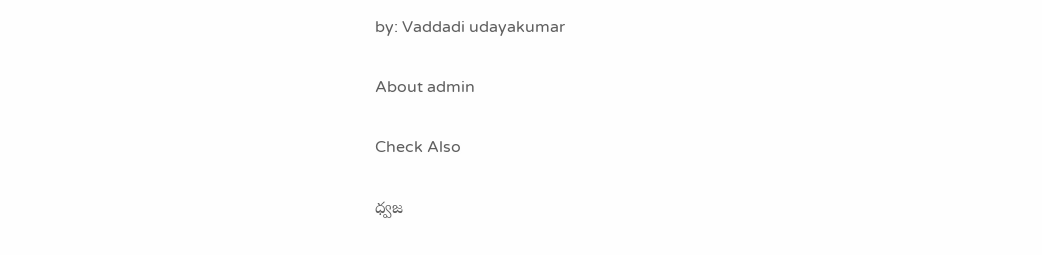by: Vaddadi udayakumar

About admin

Check Also

ధ్వజ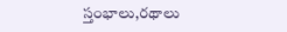స్తంభాలు,రథాలు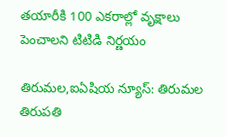తయారీకి 100 ఎకరాల్లో వృక్షాలు పెంచాలని టిటిడి నిర్ణయం

తిరుమల,ఐఏషియ న్యూస్: తిరుమ‌ల తిరుపతి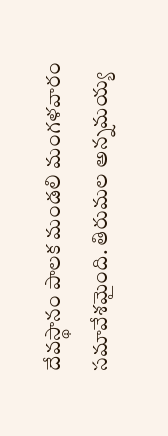దేవస్థానం పాలక మండలి మంగళవారం సమావేశమైంది. తిరుమల అన్న‌మ‌య్య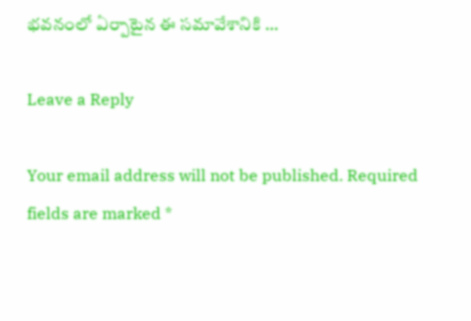భ‌వ‌నంలో ఏర్పాటైన ఈ సమావేశానికి …

Leave a Reply

Your email address will not be published. Required fields are marked *